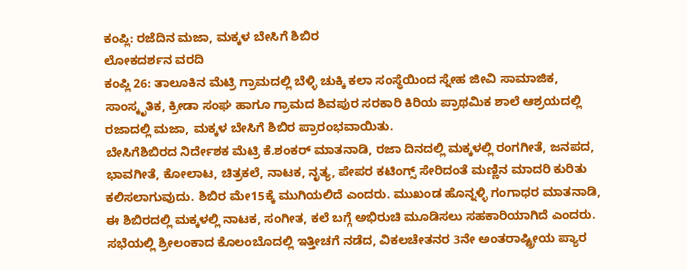ಕಂಪ್ಲಿ: ರಜೆದಿನ ಮಜಾ, ಮಕ್ಕಳ ಬೇಸಿಗೆ ಶಿಬಿರ
ಲೋಕದರ್ಶನ ವರದಿ
ಕಂಪ್ಲಿ 26: ತಾಲೂಕಿನ ಮೆಟ್ರಿ ಗ್ರಾಮದಲ್ಲಿ ಬೆಳ್ಳಿ ಚುಕ್ಕಿ ಕಲಾ ಸಂಸ್ಥೆಯಿಂದ ಸ್ನೇಹ ಜೀವಿ ಸಾಮಾಜಿಕ, ಸಾಂಸ್ಕೃತಿಕ, ಕ್ರೀಡಾ ಸಂಘ ಹಾಗೂ ಗ್ರಾಮದ ಶಿವಪುರ ಸರಕಾರಿ ಕಿರಿಯ ಪ್ರಾಥಮಿಕ ಶಾಲೆ ಆಶ್ರಯದಲ್ಲಿ ರಜಾದಲ್ಲಿ ಮಜಾ, ಮಕ್ಕಳ ಬೇಸಿಗೆ ಶಿಬಿರ ಪ್ರಾರಂಭವಾಯಿತು.
ಬೇಸಿಗೆಶಿಬಿರದ ನಿರ್ದೇಶಕ ಮೆಟ್ರಿ ಕೆ.ಶಂಕರ್ ಮಾತನಾಡಿ, ರಜಾ ದಿನದಲ್ಲಿ ಮಕ್ಕಳಲ್ಲಿ ರಂಗಗೀತೆ, ಜನಪದ, ಭಾವಗೀತೆ, ಕೋಲಾಟ, ಚಿತ್ರಕಲೆ, ನಾಟಕ, ನೃತ್ಯ, ಪೇಪರ ಕಟಿಂಗ್ಸ್ ಸೇರಿದಂತೆ ಮಣ್ಣಿನ ಮಾದರಿ ಕುರಿತು ಕಲಿಸಲಾಗುವುದು. ಶಿಬಿರ ಮೇ15ಕ್ಕೆ ಮುಗಿಯಲಿದೆ ಎಂದರು. ಮುಖಂಡ ಹೊನ್ನಳ್ಳಿ ಗಂಗಾಧರ ಮಾತನಾಡಿ, ಈ ಶಿಬಿರದಲ್ಲಿ ಮಕ್ಕಳಲ್ಲಿ ನಾಟಕ, ಸಂಗೀತ, ಕಲೆ ಬಗ್ಗೆ ಅಭಿರುಚಿ ಮೂಡಿಸಲು ಸಹಕಾರಿಯಾಗಿದೆ ಎಂದರು.
ಸಭೆಯಲ್ಲಿ ಶ್ರೀಲಂಕಾದ ಕೊಲಂಬೊದಲ್ಲಿ ಇತ್ತೀಚಗೆ ನಡೆದ, ವಿಕಲಚೇತನರ 3ನೇ ಅಂತರಾಷ್ಟ್ರೀಯ ಪ್ಯಾರ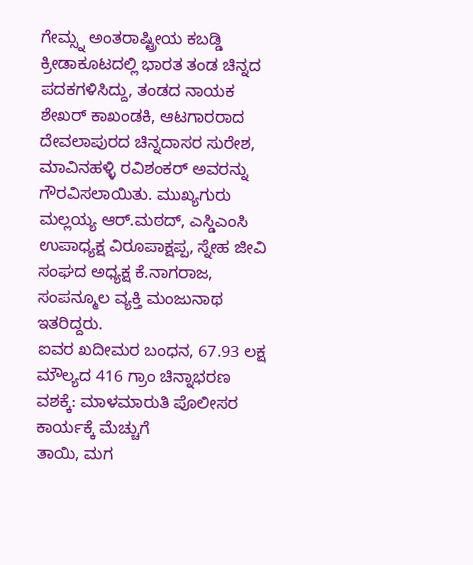ಗೇಮ್ಸ್ನ ಅಂತರಾಷ್ಟ್ರೀಯ ಕಬಡ್ಡಿ ಕ್ರೀಡಾಕೂಟದಲ್ಲಿ ಭಾರತ ತಂಡ ಚಿನ್ನದ ಪದಕಗಳಿಸಿದ್ದು, ತಂಡದ ನಾಯಕ ಶೇಖರ್ ಕಾಖಂಡಕಿ, ಆಟಗಾರರಾದ ದೇವಲಾಪುರದ ಚಿನ್ನದಾಸರ ಸುರೇಶ, ಮಾವಿನಹಳ್ಳಿ ರವಿಶಂಕರ್ ಅವರನ್ನು ಗೌರವಿಸಲಾಯಿತು. ಮುಖ್ಯಗುರು ಮಲ್ಲಯ್ಯ ಆರ್.ಮಠದ್, ಎಸ್ಡಿಎಂಸಿ ಉಪಾಧ್ಯಕ್ಷ ವಿರೂಪಾಕ್ಷಪ್ಪ, ಸ್ನೇಹ ಜೀವಿ ಸಂಘದ ಅಧ್ಯಕ್ಷ ಕೆ.ನಾಗರಾಜ, ಸಂಪನ್ಮೂಲ ವ್ಯಕ್ತಿ ಮಂಜುನಾಥ ಇತರಿದ್ದರು.
ಐವರ ಖದೀಮರ ಬಂಧನ, 67.93 ಲಕ್ಷ ಮೌಲ್ಯದ 416 ಗ್ರಾಂ ಚಿನ್ನಾಭರಣ ವಶಕ್ಕೆ: ಮಾಳಮಾರುತಿ ಪೊಲೀಸರ ಕಾರ್ಯಕ್ಕೆ ಮೆಚ್ಚುಗೆ
ತಾಯಿ, ಮಗ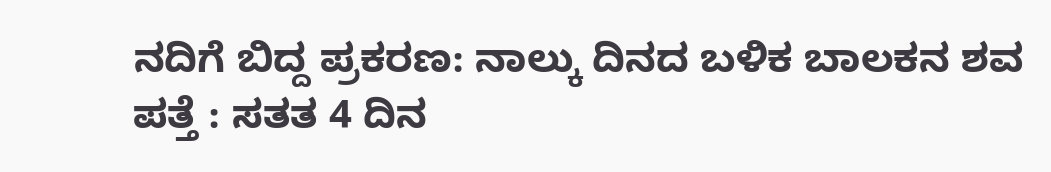ನದಿಗೆ ಬಿದ್ದ ಪ್ರಕರಣ: ನಾಲ್ಕು ದಿನದ ಬಳಿಕ ಬಾಲಕನ ಶವ ಪತ್ತೆ : ಸತತ 4 ದಿನ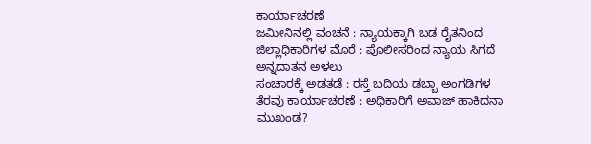ಕಾರ್ಯಾಚರಣೆ
ಜಮೀನಿನಲ್ಲಿ ವಂಚನೆ : ನ್ಯಾಯಕ್ಕಾಗಿ ಬಡ ರೈತನಿಂದ ಜಿಲ್ಲಾಧಿಕಾರಿಗಳ ಮೊರೆ : ಪೊಲೀಸರಿಂದ ನ್ಯಾಯ ಸಿಗದೆ ಅನ್ನದಾತನ ಅಳಲು
ಸಂಚಾರಕ್ಕೆ ಅಡತಡೆ : ರಸ್ತೆ ಬದಿಯ ಡಬ್ಬಾ ಅಂಗಡಿಗಳ ತೆರವು ಕಾರ್ಯಾಚರಣೆ : ಅಧಿಕಾರಿಗೆ ಅವಾಜ್ ಹಾಕಿದನಾ ಮುಖಂಡ?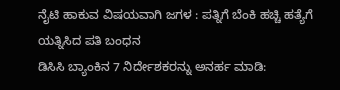ನೈಟಿ ಹಾಕುವ ವಿಷಯವಾಗಿ ಜಗಳ : ಪತ್ನಿಗೆ ಬೆಂಕಿ ಹಚ್ಚಿ ಹತ್ಯೆಗೆ ಯತ್ನಿಸಿದ ಪತಿ ಬಂಧನ
ಡಿಸಿಸಿ ಬ್ಯಾಂಕಿನ 7 ನಿರ್ದೇಶಕರನ್ನು ಅನರ್ಹ ಮಾಡಿ: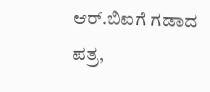ಆರ್.ಬಿಐಗೆ ಗಡಾದ ಪತ್ರ,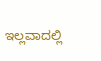ಇಲ್ಲವಾದಲ್ಲಿ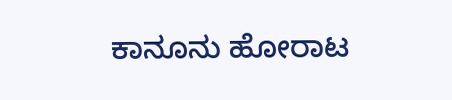ಕಾನೂನು ಹೋರಾಟ